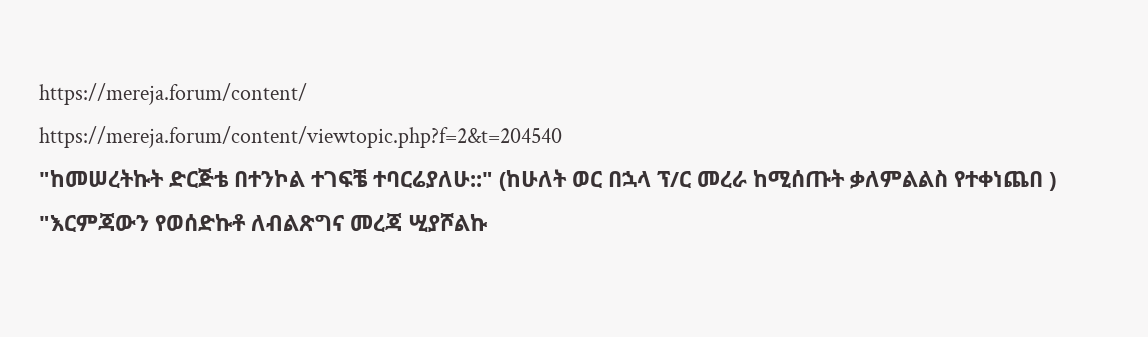https://mereja.forum/content/
https://mereja.forum/content/viewtopic.php?f=2&t=204540
"ከመሠረትኩት ድርጅቴ በተንኮል ተገፍቼ ተባርሬያለሁ::" (ከሁለት ወር በኋላ ፕ/ር መረራ ከሚሰጡት ቃለምልልስ የተቀነጨበ )
"እርምጃውን የወሰድኩቶ ለብልጽግና መረጃ ሢያሾልኩ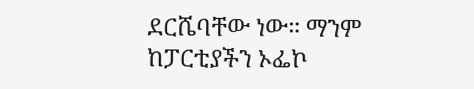ደርሼባቸው ነው። ማንም ከፓርቲያችን ኦፌኮ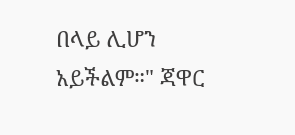በላይ ሊሆን አይችልም።" ጃዋር